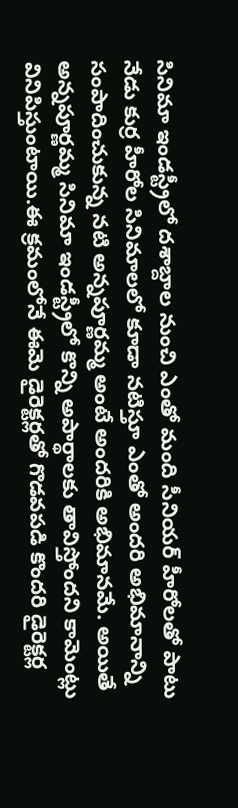సినిమా ఇండస్ట్రీలో దశాబ్దాల నుంచి ఎంతో మంది సీనియర్ హీరోలతో పాటు నేడు కుర్ర హీరోల సినిమాలలో కూడా నటిస్తూ ఎంతో అందరి అభిమానాన్ని సంపాదించుకున్న నటి అన్నపూర్ణమ్మ అంటే అందరికి అభిమానమే. అయితే అన్నపూర్ణమ్మ సినిమా ఇండస్ట్రీలో కొన్ని అపార్థాలకు తావిస్తోందని కామెంట్లు వినిపిస్తుంటాయి.ఈ క్రమంలోనే ఈమె డైరెక్టర్లతో గొడవపడి కొందరి డైరెక్టర్ల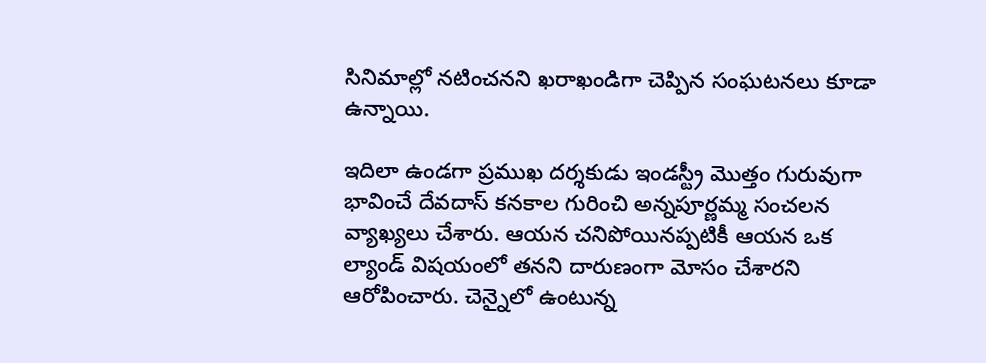సినిమాల్లో నటించనని ఖరాఖండిగా చెప్పిన సంఘటనలు కూడా ఉన్నాయి.

ఇదిలా ఉండగా ప్రముఖ దర్శకుడు ఇండస్ట్రీ మొత్తం గురువుగా భావించే దేవదాస్ కనకాల గురించి అన్నపూర్ణమ్మ సంచలన వ్యాఖ్యలు చేశారు. ఆయన చనిపోయినప్పటికీ ఆయన ఒక ల్యాండ్ విషయంలో తనని దారుణంగా మోసం చేశారని ఆరోపించారు. చెన్నైలో ఉంటున్న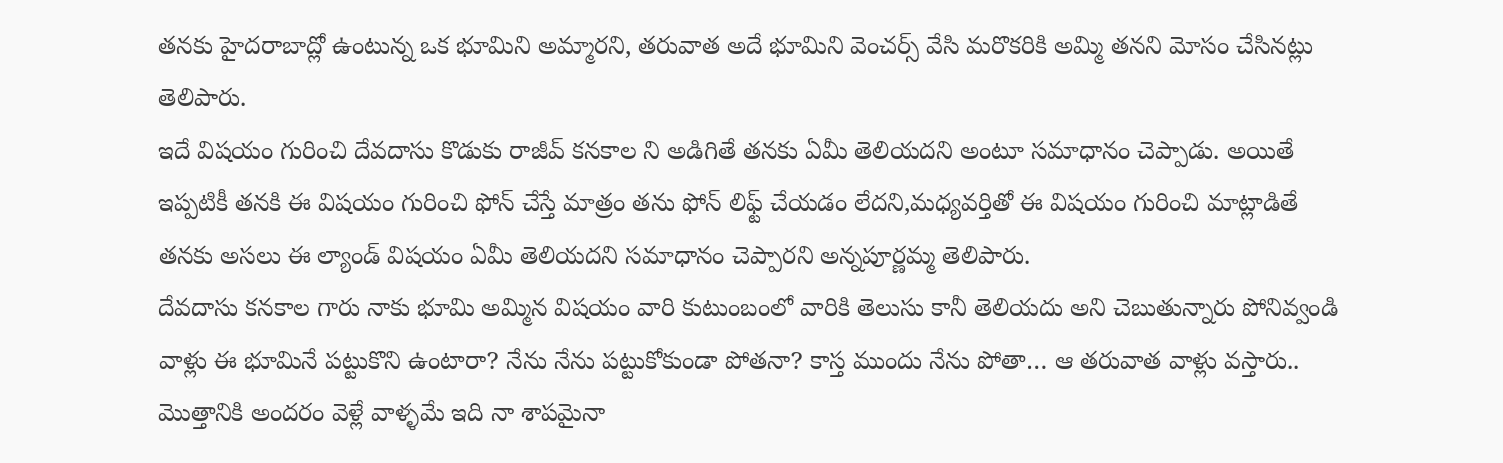తనకు హైదరాబాద్లో ఉంటున్న ఒక భూమిని అమ్మారని, తరువాత అదే భూమిని వెంచర్స్ వేసి మరొకరికి అమ్మి తనని మోసం చేసినట్లు తెలిపారు.
ఇదే విషయం గురించి దేవదాసు కొడుకు రాజీవ్ కనకాల ని అడిగితే తనకు ఏమీ తెలియదని అంటూ సమాధానం చెప్పాడు. అయితే ఇప్పటికీ తనకి ఈ విషయం గురించి ఫోన్ చేస్తే మాత్రం తను ఫోన్ లిఫ్ట్ చేయడం లేదని,మధ్యవర్తితో ఈ విషయం గురించి మాట్లాడితే తనకు అసలు ఈ ల్యాండ్ విషయం ఏమీ తెలియదని సమాధానం చెప్పారని అన్నపూర్ణమ్మ తెలిపారు.
దేవదాసు కనకాల గారు నాకు భూమి అమ్మిన విషయం వారి కుటుంబంలో వారికి తెలుసు కానీ తెలియదు అని చెబుతున్నారు పోనివ్వండి వాళ్లు ఈ భూమినే పట్టుకొని ఉంటారా? నేను నేను పట్టుకోకుండా పోతనా? కాస్త ముందు నేను పోతా… ఆ తరువాత వాళ్లు వస్తారు.. మొత్తానికి అందరం వెళ్లే వాళ్ళమే ఇది నా శాపమైనా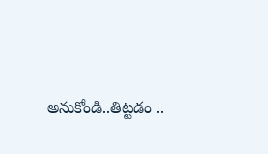అనుకోండి..తిట్టడం ..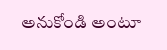అనుకోండి అంటూ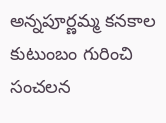అన్నపూర్ణమ్మ కనకాల కుటుంబం గురించి సంచలన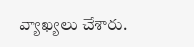వ్యాఖ్యలు చేశారు.